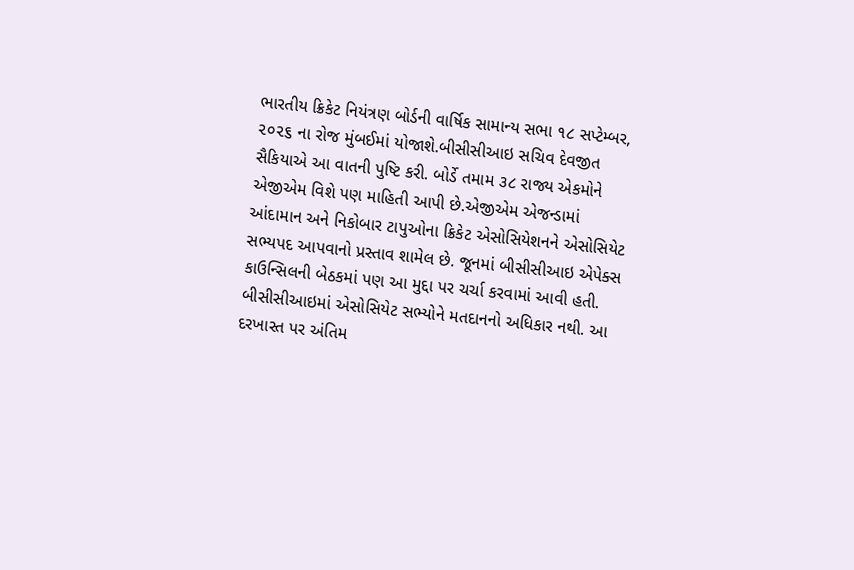ભારતીય ક્રિકેટ નિયંત્રણ બોર્ડની વાર્ષિક સામાન્ય સભા ૧૮ સપ્ટેમ્બર, ૨૦૨૬ ના રોજ મુંબઈમાં યોજાશે.બીસીસીઆઇ સચિવ દેવજીત સૈકિયાએ આ વાતની પુષ્ટિ કરી. બોર્ડે તમામ ૩૮ રાજ્ય એકમોને એજીએમ વિશે પણ માહિતી આપી છે.એજીએમ એજન્ડામાં આંદામાન અને નિકોબાર ટાપુઓના ક્રિકેટ એસોસિયેશનને એસોસિયેટ સભ્યપદ આપવાનો પ્રસ્તાવ શામેલ છે. જૂનમાં બીસીસીઆઇ એપેક્સ કાઉન્સિલની બેઠકમાં પણ આ મુદ્દા પર ચર્ચા કરવામાં આવી હતી. બીસીસીઆઇમાં એસોસિયેટ સભ્યોને મતદાનનો અધિકાર નથી. આ દરખાસ્ત પર અંતિમ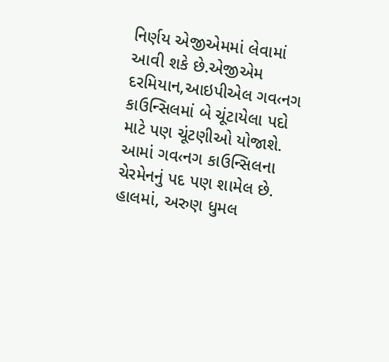નિર્ણય એજીએમમાં લેવામાં આવી શકે છે.એજીએમ દરમિયાન,આઇપીએલ ગવ‹નગ કાઉન્સિલમાં બે ચૂંટાયેલા પદો માટે પણ ચૂંટણીઓ યોજાશે. આમાં ગવ‹નગ કાઉન્સિલના ચેરમેનનું પદ પણ શામેલ છે. હાલમાં, અરુણ ધુમલ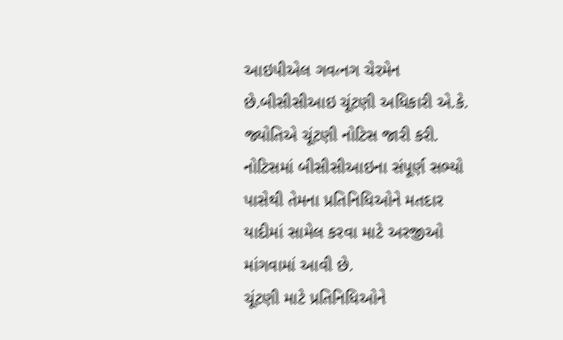આઇપીએલ ગવ‹નગ ચેરમેન છે.બીસીસીઆઇ ચૂંટણી અધિકારી એ.કે. જ્યોતિએ ચૂંટણી નોટિસ જારી કરી. નોટિસમાં બીસીસીઆઇના સંપૂર્ણ સભ્યો પાસેથી તેમના પ્રતિનિધિઓને મતદાર યાદીમાં સામેલ કરવા માટે અરજીઓ માંગવામાં આવી છે.
ચૂંટણી માટે પ્રતિનિધિઓને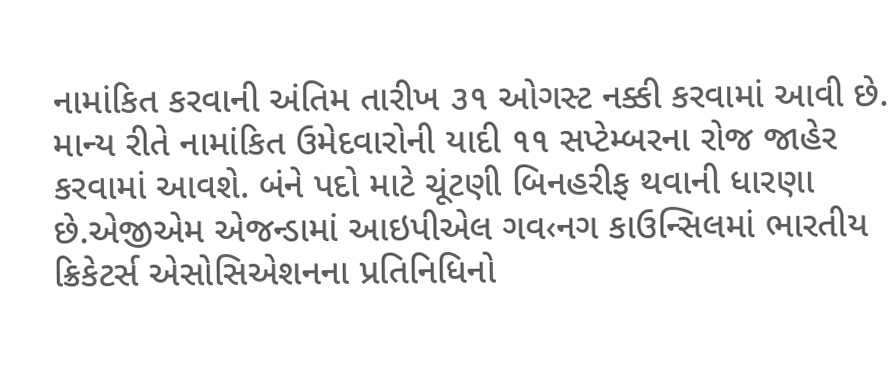નામાંકિત કરવાની અંતિમ તારીખ ૩૧ ઓગસ્ટ નક્કી કરવામાં આવી છે. માન્ય રીતે નામાંકિત ઉમેદવારોની યાદી ૧૧ સપ્ટેમ્બરના રોજ જાહેર કરવામાં આવશે. બંને પદો માટે ચૂંટણી બિનહરીફ થવાની ધારણા છે.એજીએમ એજન્ડામાં આઇપીએલ ગવ‹નગ કાઉન્સિલમાં ભારતીય ક્રિકેટર્સ એસોસિએશનના પ્રતિનિધિનો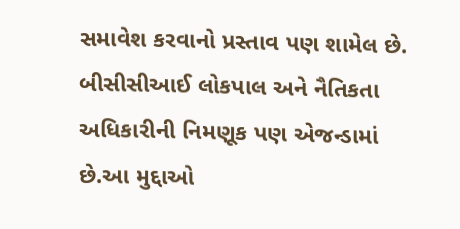સમાવેશ કરવાનો પ્રસ્તાવ પણ શામેલ છે. બીસીસીઆઈ લોકપાલ અને નૈતિકતા અધિકારીની નિમણૂક પણ એજન્ડામાં છે.આ મુદ્દાઓ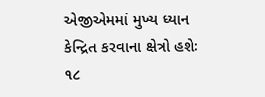એજીએમમાં મુખ્ય ધ્યાન કેન્દ્રિત કરવાના ક્ષેત્રો હશેઃ ૧૮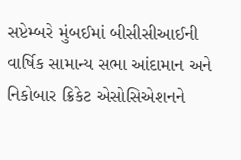સપ્ટેમ્બરે મુંબઈમાં બીસીસીઆઈની વાર્ષિક સામાન્ય સભા આંદામાન અને નિકોબાર ક્રિકેટ એસોસિએશનને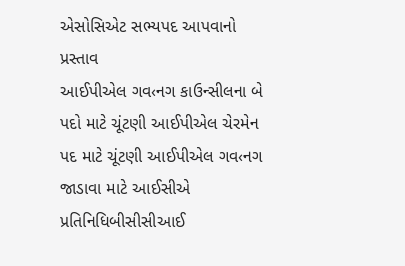એસોસિએટ સભ્યપદ આપવાનો પ્રસ્તાવ
આઈપીએલ ગવ‹નગ કાઉન્સીલના બે પદો માટે ચૂંટણી આઈપીએલ ચેરમેન પદ માટે ચૂંટણી આઈપીએલ ગવ‹નગ જાડાવા માટે આઈસીએ પ્રતિનિધિબીસીસીઆઈ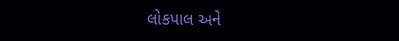લોકપાલ અને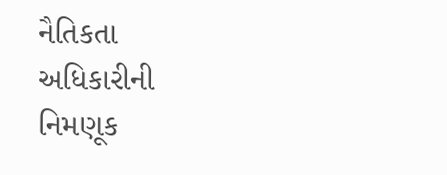નૈતિકતા અધિકારીની નિમણૂક